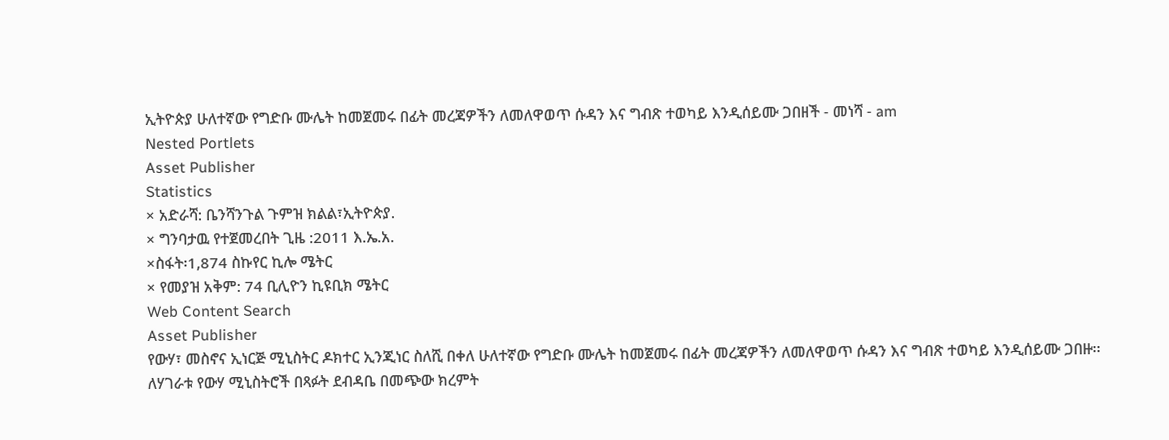ኢትዮጵያ ሁለተኛው የግድቡ ሙሌት ከመጀመሩ በፊት መረጃዎችን ለመለዋወጥ ሱዳን እና ግብጽ ተወካይ እንዲሰይሙ ጋበዘች - መነሻ - am
Nested Portlets
Asset Publisher
Statistics
× አድራሻ: ቤንሻንጉል ጉምዝ ክልል፣ኢትዮጵያ.
× ግንባታዉ የተጀመረበት ጊዜ :2011 እ.ኤ.አ.
×ስፋት፡1,874 ስኩየር ኪሎ ሜትር
× የመያዝ አቅም: 74 ቢሊዮን ኪዩቢክ ሜትር
Web Content Search
Asset Publisher
የውሃ፣ መስኖና ኢነርጅ ሚኒስትር ዶክተር ኢንጂነር ስለሺ በቀለ ሁለተኛው የግድቡ ሙሌት ከመጀመሩ በፊት መረጃዎችን ለመለዋወጥ ሱዳን እና ግብጽ ተወካይ እንዲሰይሙ ጋበዙ፡፡
ለሃገራቱ የውሃ ሚኒስትሮች በጻፉት ደብዳቤ በመጭው ክረምት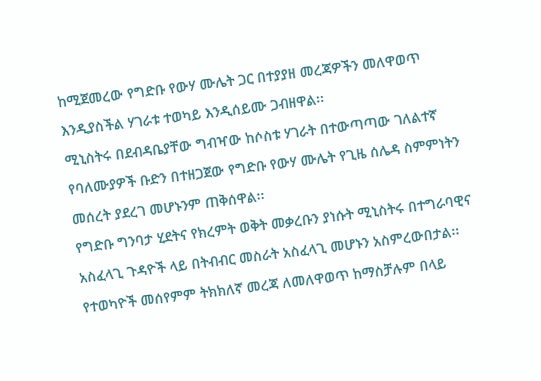ከሚጀመረው የግድቡ የውሃ ሙሌት ጋር በተያያዘ መረጃዎችን መለዋወጥ እንዲያስችል ሃገራቱ ተወካይ እንዲሰይሙ ጋብዘዋል፡፡
ሚኒስትሩ በደብዳቤያቸው ግብዣው ከሶስቱ ሃገራት በተውጣጣው ገለልተኛ የባለሙያዎች ቡድን በተዘጋጀው የግድቡ የውሃ ሙሌት የጊዜ ሰሌዳ ስምምነትን መሰረት ያደረገ መሆኑንም ጠቅሰዋል፡፡
የግድቡ ግንባታ ሂደትና የክረምት ወቅት መቃረቡን ያነሱት ሚኒስትሩ በተግራባዊና አስፈላጊ ጉዳዮች ላይ በትብብር መስራት አስፈላጊ መሆኑን አስምረውበታል፡፡
የተወካዮች መሰየምም ትክክለኛ መረጃ ለመለዋወጥ ከማስቻሉም በላይ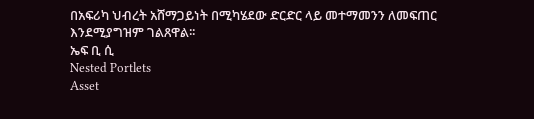በአፍሪካ ህብረት አሸማጋይነት በሚካሄደው ድርድር ላይ መተማመንን ለመፍጠር እንደሚያግዝም ገልጸዋል፡፡
ኤፍ ቢ ሲ
Nested Portlets
Asset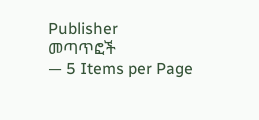Publisher
መጣጥፎች
— 5 Items per Page